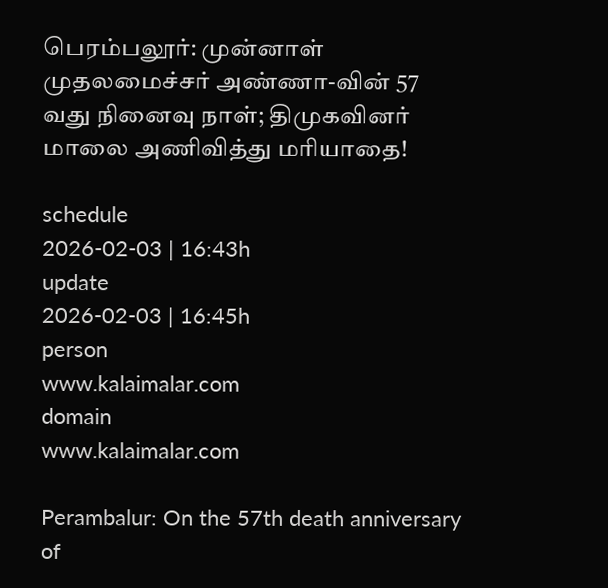பெரம்பலூர்: முன்னாள் முதலமைச்சர் அண்ணா-வின் 57 வது நினைவு நாள்; திமுகவினர் மாலை அணிவித்து மரியாதை!

schedule
2026-02-03 | 16:43h
update
2026-02-03 | 16:45h
person
www.kalaimalar.com
domain
www.kalaimalar.com

Perambalur: On the 57th death anniversary of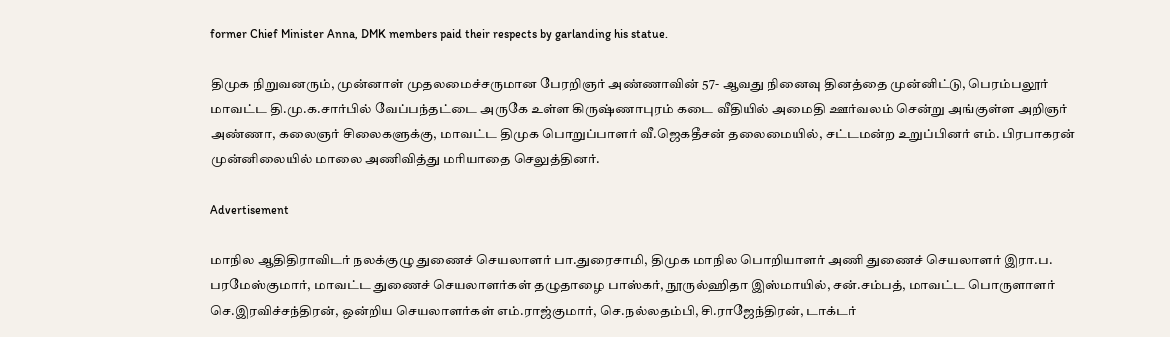former Chief Minister Anna, DMK members paid their respects by garlanding his statue.

திமுக நிறுவனரும், முன்னாள் முதலமைச்சருமான பேரறிஞர் அண்ணாவின் 57- ஆவது நினைவு தினத்தை முன்னிட்டு, பெரம்பலூர் மாவட்ட தி.மு.க.சார்பில் வேப்பந்தட்டை அருகே உள்ள கிருஷ்ணாபுரம் கடை வீதியில் அமைதி ஊர்வலம் சென்று அங்குள்ள அறிஞர் அண்ணா, கலைஞர் சிலைகளுக்கு, மாவட்ட திமுக பொறுப்பாளர் வீ.ஜெகதீசன் தலைமையில், சட்டமன்ற உறுப்பினர் எம். பிரபாகரன் முன்னிலையில் மாலை அணிவித்து மரியாதை செலுத்தினர்.

Advertisement

மாநில ஆதிதிராவிடர் நலக்குழு துணைச் செயலாளர் பா.துரைசாமி, திமுக மாநில பொறியாளர் அணி துணைச் செயலாளர் இரா.ப. பரமேஸ்குமார், மாவட்ட துணைச் செயலாளர்கள் தழுதாழை பாஸ்கர், நூருல்ஹிதா இஸ்மாயில், சன்.சம்பத், மாவட்ட பொருளாளர் செ.இரவிச்சந்திரன், ஒன்றிய செயலாளர்கள் எம்.ராஜ்குமார், செ.நல்லதம்பி, சி.ராஜேந்திரன், டாக்டர்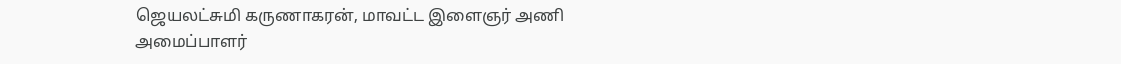ஜெயலட்சுமி கருணாகரன், மாவட்ட இளைஞர் அணி அமைப்பாளர்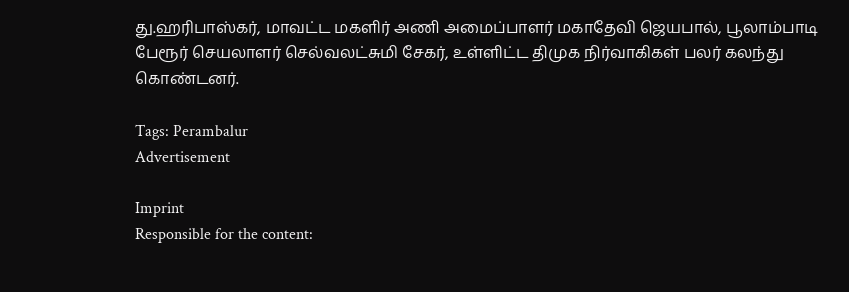து.ஹரிபாஸ்கர், மாவட்ட மகளிர் அணி அமைப்பாளர் மகாதேவி ஜெயபால், பூலாம்பாடி பேரூர் செயலாளர் செல்வலட்சுமி சேகர், உள்ளிட்ட திமுக நிர்வாகிகள் பலர் கலந்து கொண்டனர்.

Tags: Perambalur
Advertisement

Imprint
Responsible for the content: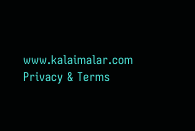www.kalaimalar.com
Privacy & Terms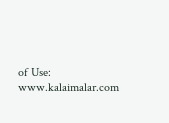of Use:
www.kalaimalar.com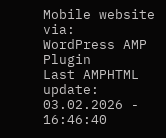Mobile website via:
WordPress AMP Plugin
Last AMPHTML update:
03.02.2026 - 16:46:40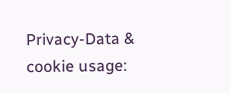Privacy-Data & cookie usage: